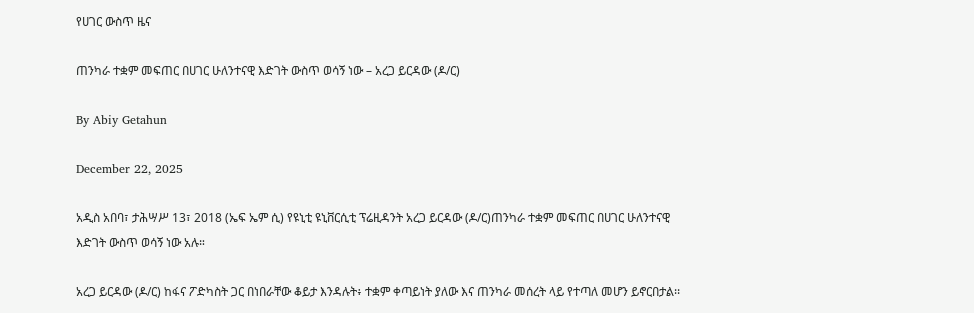የሀገር ውስጥ ዜና

ጠንካራ ተቋም መፍጠር በሀገር ሁለንተናዊ እድገት ውስጥ ወሳኝ ነው – አረጋ ይርዳው (ዶ/ር)

By Abiy Getahun

December 22, 2025

አዲስ አበባ፣ ታሕሣሥ 13፣ 2018 (ኤፍ ኤም ሲ) የዩኒቲ ዩኒቨርሲቲ ፕሬዚዳንት አረጋ ይርዳው (ዶ/ር)ጠንካራ ተቋም መፍጠር በሀገር ሁለንተናዊ እድገት ውስጥ ወሳኝ ነው አሉ።

አረጋ ይርዳው (ዶ/ር) ከፋና ፖድካስት ጋር በነበራቸው ቆይታ እንዳሉት፥ ተቋም ቀጣይነት ያለው እና ጠንካራ መሰረት ላይ የተጣለ መሆን ይኖርበታል፡፡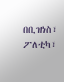በቢዝነስ፣ ፖለቲካ፣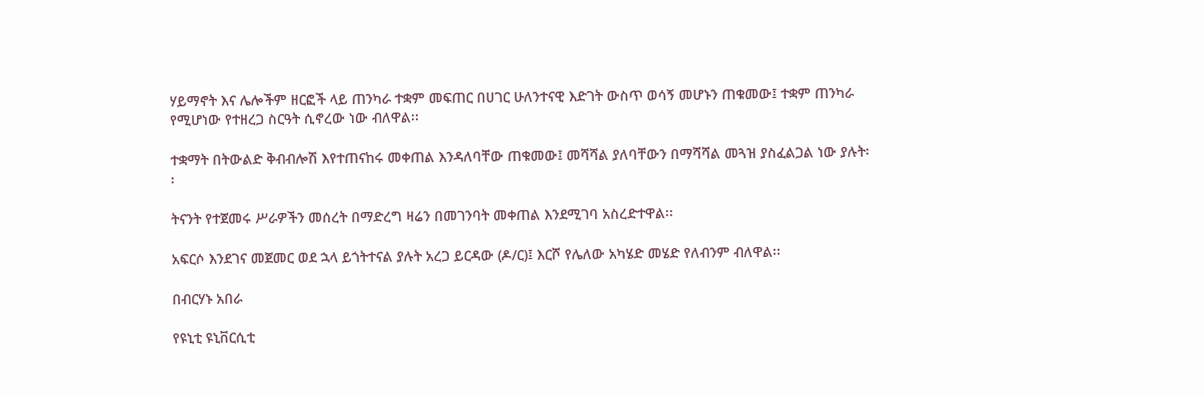ሃይማኖት እና ሌሎችም ዘርፎች ላይ ጠንካራ ተቋም መፍጠር በሀገር ሁለንተናዊ እድገት ውስጥ ወሳኝ መሆኑን ጠቁመው፤ ተቋም ጠንካራ የሚሆነው የተዘረጋ ስርዓት ሲኖረው ነው ብለዋል፡፡

ተቋማት በትውልድ ቅብብሎሽ እየተጠናከሩ መቀጠል እንዳለባቸው ጠቁመው፤ መሻሻል ያለባቸውን በማሻሻል መጓዝ ያስፈልጋል ነው ያሉት፡፡

ትናንት የተጀመሩ ሥራዎችን መሰረት በማድረግ ዛሬን በመገንባት መቀጠል እንደሚገባ አስረድተዋል፡፡

አፍርሶ እንደገና መጀመር ወደ ኋላ ይጎትተናል ያሉት አረጋ ይርዳው (ዶ/ር)፤ እርሾ የሌለው አካሄድ መሄድ የለብንም ብለዋል፡፡

በብርሃኑ አበራ

የዩኒቲ ዩኒቨርሲቲ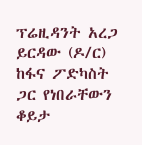ፕሬዚዳንት አረጋ ይርዳው (ዶ/ር) ከፋና ፖድካስት ጋር የነበራቸውን ቆይታ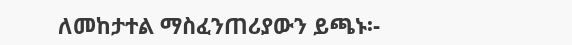ለመከታተል ማስፈንጠሪያውን ይጫኑ፡-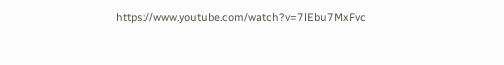https://www.youtube.com/watch?v=7lEbu7MxFvc